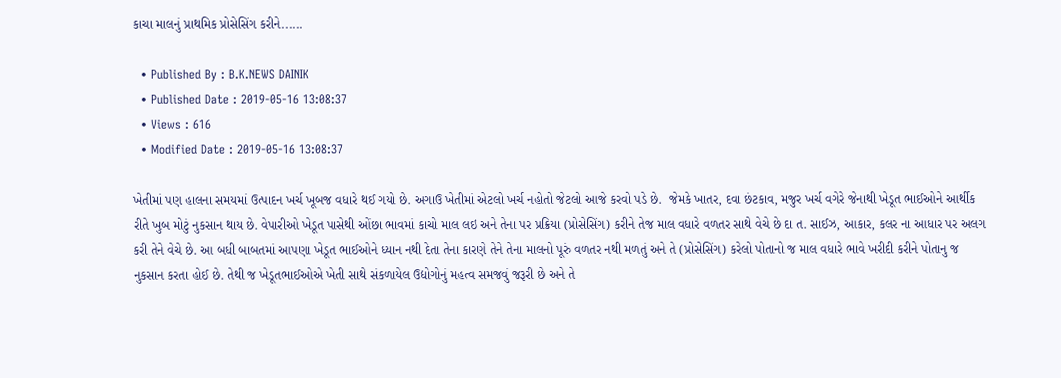કાચા માલનું પ્રાથમિક પ્રોસેસિંગ કરીને......

  • Published By : B.K.NEWS DAINIK
  • Published Date : 2019-05-16 13:08:37
  • Views : 616
  • Modified Date : 2019-05-16 13:08:37

ખેતીમાં પણ હાલના સમયમાં ઉત્પાદન ખર્ચ ખૂબજ વધારે થઈ ગયો છે. અગાઉ ખેતીમાં એટલો ખર્ચ નહોતો જેટલો આજે કરવો પડે છે.  જેમકે ખાતર, દવા છંટકાવ, મજુર ખર્ચ વગેરે જેનાથી ખેડૂત ભાઈઓને આર્થીક રીતે ખુબ મોટું નુકસાન થાય છે. વેપારીઓ ખેડૂત પાસેથી ઓંછા ભાવમાં કાચો માલ લઇ અને તેના પર પ્રક્રિયા (પ્રોસેસિંગ) કરીને તેજ માલ વધારે વળતર સાથે વેચે છે દા ત. સાઈઝ, આકાર, કલર ના આધાર પર અલગ કરી તેને વેચે છે. આ બધી બાબતમાં આપણા ખેડૂત ભાઈઓને ધ્યાન નથી દેતા તેના કારણે તેને તેના માલનો પૂરું વળતર નથી મળતું અને તે (પ્રોસેસિંગ) કરેલો પોતાનો જ માલ વધારે ભાવે ખરીદી કરીને પોતાનુ જ નુકસાન કરતા હોઈ છે. તેથી જ ખેડૂતભાઈઓએ ખેતી સાથે સંકળાયેલ ઉદ્યોગોનું મહત્વ સમજવું જરૂરી છે અને તે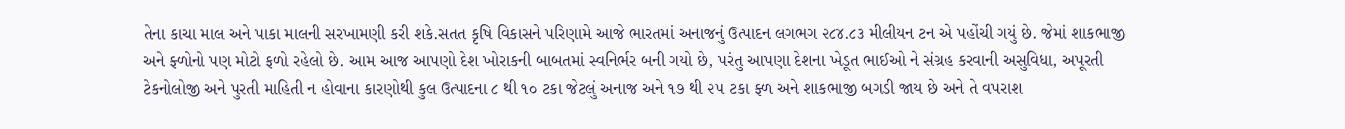તેના કાચા માલ અને પાકા માલની સરખામણી કરી શકે.સતત કૃષિ વિકાસને પરિણામે આજે ભારતમાં અનાજનું ઉત્પાદન લગભગ ૨૮૪.૮૩ મીલીયન ટન એ પહોંચી ગયું છે. જેમાં શાકભાજી અને ફ્ળોનો પણ મોટો ફળો રહેલો છે. આમ આજ આપણો દેશ ખોરાકની બાબતમાં સ્વનિર્ભર બની ગયો છે, પરંતુ આપણા દેશના ખેડૂત ભાઈઓ ને સંગ્રહ કરવાની અસુવિધા, અપૂરતી ટેકનોલોજી અને પુરતી માહિતી ન હોવાના કારણોથી કુલ ઉત્પાદના ૮ થી ૧૦ ટકા જેટલું અનાજ અને ૧૭ થી ૨૫ ટકા ફ્ળ અને શાકભાજી બગડી જાય છે અને તે વપરાશ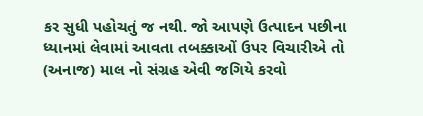કર સુધી પહોચતું જ નથી. જો આપણે ઉત્પાદન પછીના ધ્યાનમાં લેવામાં આવતા તબક્કાઓં ઉપર વિચારીએ તો (અનાજ) માલ નો સંગ્રહ એવી જગિયે કરવો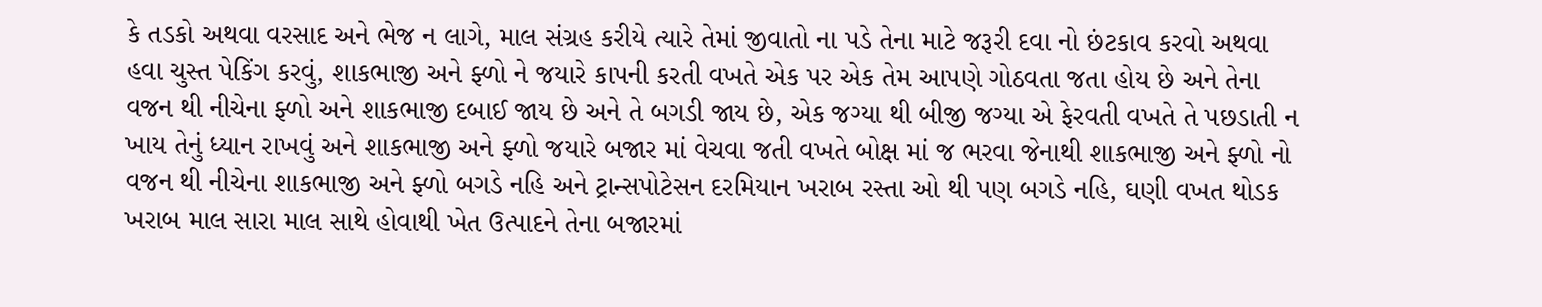કે તડકો અથવા વરસાદ અને ભેજ ન લાગે, માલ સંગ્રહ કરીયે ત્યારે તેમાં જીવાતો ના પડે તેના માટે જરૂરી દવા નો છંટકાવ કરવો અથવા હવા ચુસ્ત પેકિંગ કરવું, શાકભાજી અને ફ્ળો ને જયારે કાપની કરતી વખતે એક પર એક તેમ આપણે ગોઠવતા જતા હોય છે અને તેના વજન થી નીચેના ફ્ળો અને શાકભાજી દબાઈ જાય છે અને તે બગડી જાય છે, એક જગ્યા થી બીજી જગ્યા એ ફેરવતી વખતે તે પછડાતી ન ખાય તેનું ધ્યાન રાખવું અને શાકભાજી અને ફ્ળો જયારે બજાર માં વેચવા જતી વખતે બોક્ષ માં જ ભરવા જેનાથી શાકભાજી અને ફ્ળો નો વજન થી નીચેના શાકભાજી અને ફ્ળો બગડે નહિ અને ટ્રાન્સપોટેસન દરમિયાન ખરાબ રસ્તા ઓ થી પણ બગડે નહિ, ઘણી વખત થોડક ખરાબ માલ સારા માલ સાથે હોવાથી ખેત ઉત્પાદને તેના બજારમાં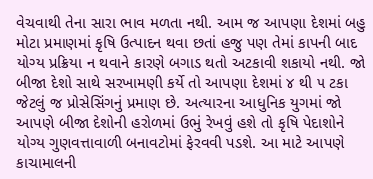વેચવાથી તેના સારા ભાવ મળતા નથી. આમ જ આપણા દેશમાં બહુ મોટા પ્રમાણમાં કૃષિ ઉત્પાદન થવા છતાં હજુ પણ તેમાં કાપની બાદ યોગ્ય પ્રક્રિયા ન થવાને કારણે બગાડ થતો અટકાવી શકાયો નથી. જો બીજા દેશો સાથે સરખામણી કર્યે તો આપણા દેશમાં ૪ થી ૫ ટકા જેટલું જ પ્રોસેસિંગનું પ્રમાણ છે. અત્યારના આધુનિક યુગમાં જો આપણે બીજા દેશોની હરોળમાં ઉભું રેખવું હશે તો કૃષિ પેદાશોને યોગ્ય ગુણવત્તાવાળી બનાવટોમાં ફેરવવી પડશે. આ માટે આપણે કાચામાલની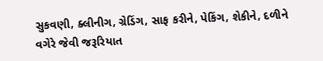સુકવણી, ક્લીનીગ, ગ્રેડિંગ, સાફ કરીને, પેકિંગ, શેકીને, દળીને વગેરે જેવી જરૂરિયાત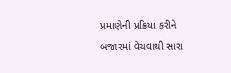પ્રમાણેની પ્રક્રિયા કરીને બજારમાં વેચવાથી સારા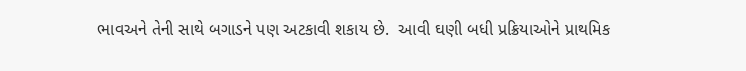ભાવઅને તેની સાથે બગાડને પણ અટકાવી શકાય છે.  આવી ઘણી બધી પ્રક્રિયાઓને પ્રાથમિક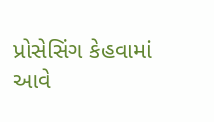પ્રોસેસિંગ કેહવામાં આવે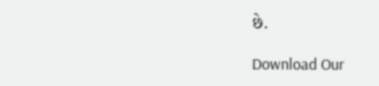છે.

Download Our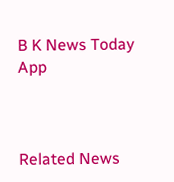B K News Today App



Related News